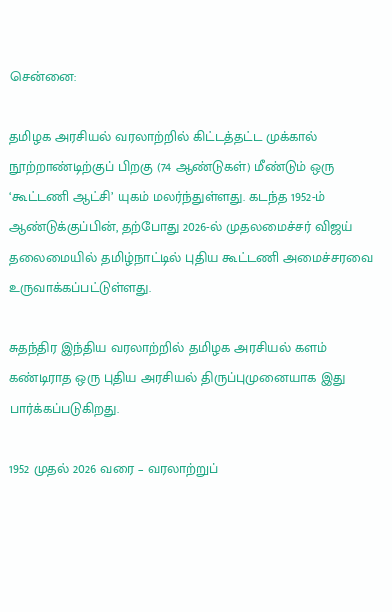சென்னை:

தமிழக அரசியல் வரலாற்றில் கிட்டத்தட்ட முக்கால் நூற்றாண்டிற்குப் பிறகு (74 ஆண்டுகள்) மீண்டும் ஒரு ‘கூட்டணி ஆட்சி’ யுகம் மலர்ந்துள்ளது. கடந்த 1952-ம் ஆண்டுக்குப்பின், தற்போது 2026-ல் முதலமைச்சர் விஜய் தலைமையில் தமிழ்நாட்டில் புதிய கூட்டணி அமைச்சரவை உருவாக்கப்பட்டுள்ளது.

சுதந்திர இந்திய வரலாற்றில் தமிழக அரசியல் களம் கண்டிராத ஒரு புதிய அரசியல் திருப்புமுனையாக இது பார்க்கப்படுகிறது.

1952 முதல் 2026 வரை – வரலாற்றுப்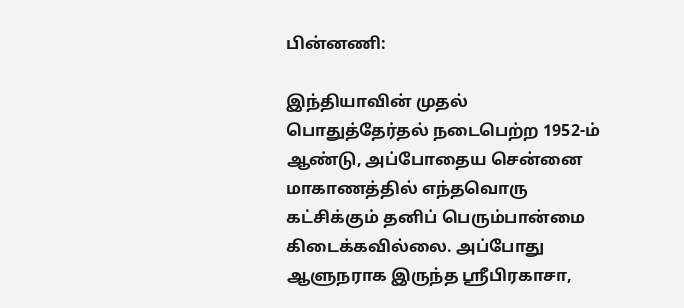பின்னணி:

இந்தியாவின் முதல் பொதுத்தேர்தல் நடைபெற்ற 1952-ம் ஆண்டு, அப்போதைய சென்னை மாகாணத்தில் எந்தவொரு கட்சிக்கும் தனிப் பெரும்பான்மை கிடைக்கவில்லை. அப்போது ஆளுநராக இருந்த ஸ்ரீபிரகாசா,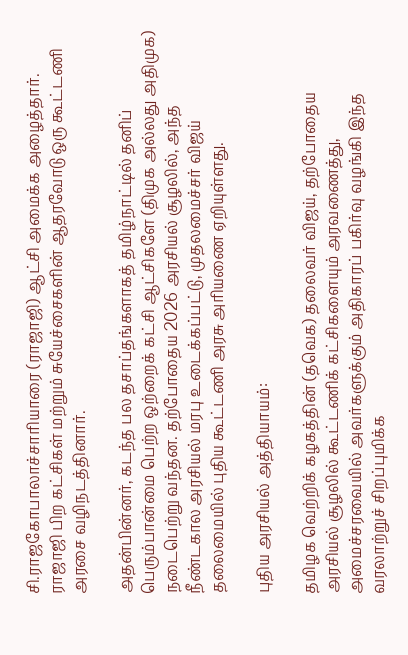சி.ராஜகோபாலாச்சாரியாரை (ராஜாஜி) ஆட்சி அமைக்க அழைத்தார். ராஜாஜி பிற கட்சிகள் மற்றும் சுயேச்சைகளின் ஆதரவோடு ஒரு கூட்டணி அரசை வழிநடத்தினார்.

அதன்பின்னர், கடந்த பல தசாப்தங்களாகத் தமிழ்நாட்டில் தனிப் பெரும்பான்மை பெற்ற ஒற்றைக் கட்சி ஆட்சிகளே (திமுக அல்லது அதிமுக) நடைபெற்று வந்தன. தற்போதைய 2026 அரசியல் சூழலில், அந்த நீண்டகால அரசியல் மரபு உடைக்கப்பட்டு, முதலமைச்சர் விஜய் தலைமையில் புதிய கூட்டணி அரசு அரியணை ஏறியுள்ளது.

புதிய அரசியல் அத்தியாயம்:

தமிழக வெற்றிக் கழகத்தின் (தவெக) தலைவர் விஜய், தற்போதைய அரசியல் சூழலில் கூட்டணிக் கட்சிகளையும் அரவணைத்து, அமைச்சரவையில் அவர்களுக்கும் அதிகாரப் பகிர்வு வழங்கி இந்த வரலாற்றுச் சிறப்புமிக்க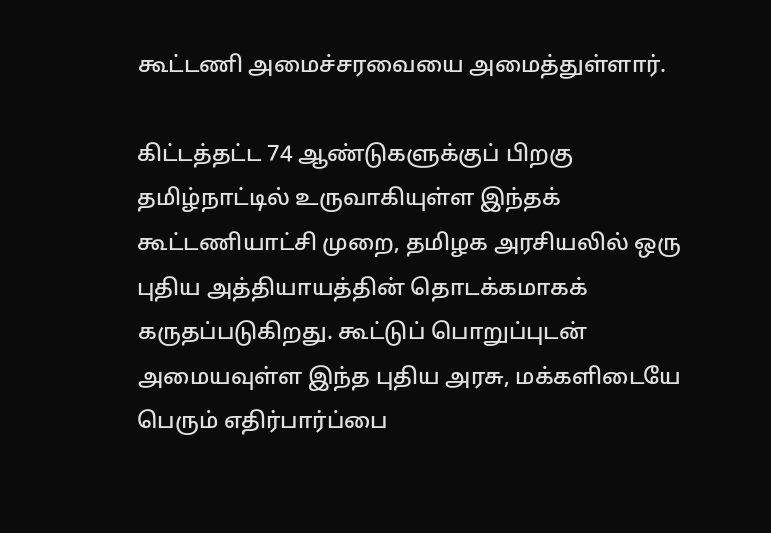கூட்டணி அமைச்சரவையை அமைத்துள்ளார்.

கிட்டத்தட்ட 74 ஆண்டுகளுக்குப் பிறகு தமிழ்நாட்டில் உருவாகியுள்ள இந்தக் கூட்டணியாட்சி முறை, தமிழக அரசியலில் ஒரு புதிய அத்தியாயத்தின் தொடக்கமாகக் கருதப்படுகிறது. கூட்டுப் பொறுப்புடன் அமையவுள்ள இந்த புதிய அரசு, மக்களிடையே பெரும் எதிர்பார்ப்பை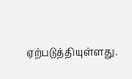ஏற்படுத்தியுள்ளது.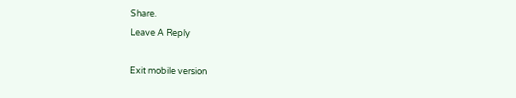Share.
Leave A Reply

Exit mobile version